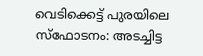വെടിക്കെട്ട് പുരയിലെ സ്ഫോടനം: അടച്ചിട്ട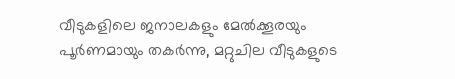വീടുകളിലെ ജനാലകളും മേൽക്കൂരയും പൂർണമായും തകർന്നു, മറ്റുചില വീടുകളുടെ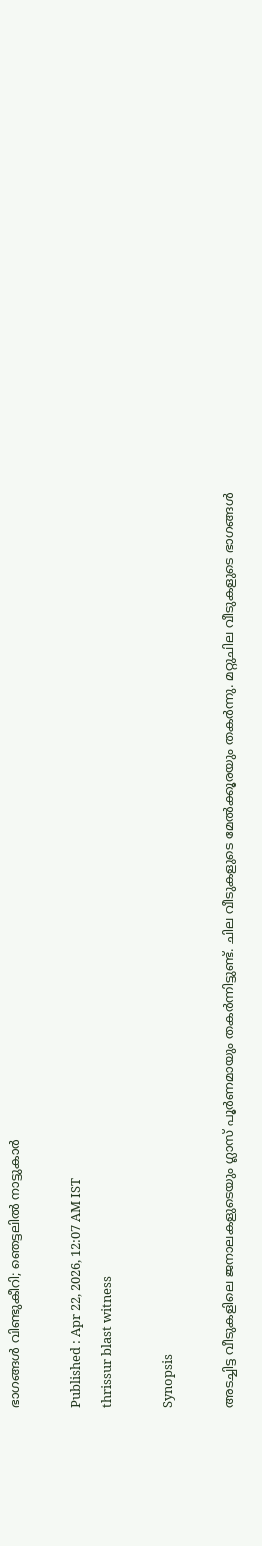ഭാഗങ്ങൾ വിണ്ടുകീറി; ഞെട്ടലിൽ നാട്ടുകാർ

Published : Apr 22, 2026, 12:07 AM IST
thrissur blast witness

Synopsis

അടച്ചിട്ട വീടുകളിലെ ജനാലകളുടെയും ഗ്ലാസ് പൂർണമായും തകർന്നിട്ടുണ്ട്. ചില വീടുകളുടെ മേൽക്കൂരയും തകർന്നു. മറ്റുചില വീടുകളുടെ ഭാഗങ്ങൾ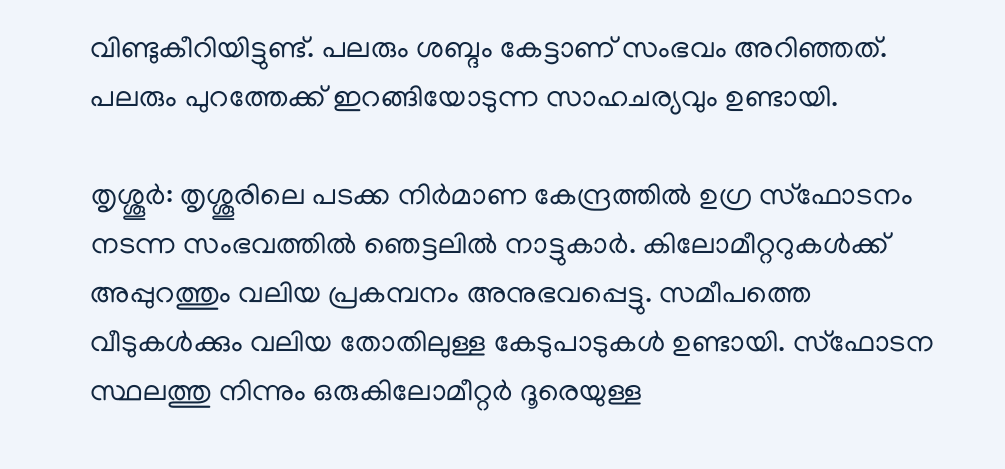വിണ്ടുകീറിയിട്ടുണ്ട്. പലരും ശബ്ദം കേട്ടാണ് സംഭവം അറിഞ്ഞത്. പലരും പുറത്തേക്ക് ഇറങ്ങിയോടുന്ന സാഹചര്യവും ഉണ്ടായി.

തൃശ്ശൂർ: തൃശ്ശൂരിലെ പടക്ക നിർമാണ കേന്ദ്രത്തിൽ ഉഗ്ര സ്ഫോടനം നടന്ന സംഭവത്തിൽ ഞെട്ടലിൽ നാട്ടുകാർ. കിലോമീറ്ററുകൾക്ക് അപ്പുറത്തും വലിയ പ്രകമ്പനം അനുഭവപ്പെട്ടു. സമീപത്തെ വീടുകൾക്കും വലിയ തോതിലുള്ള കേടുപാടുകൾ ഉണ്ടായി. സ്ഫോടന സ്ഥലത്തു നിന്നും ഒരുകിലോമീറ്റർ ദൂരെയുള്ള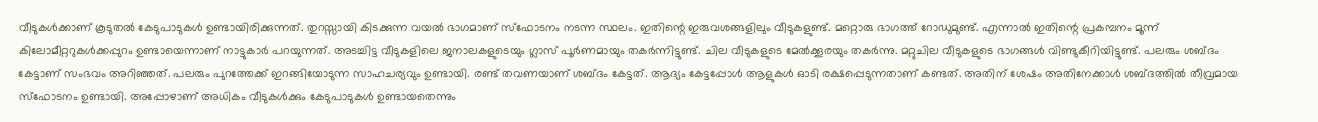വീടുകൾക്കാണ് കൂടുതൽ കേടുപാടുകൾ ഉണ്ടായിരിക്കുന്നത്. തുറസ്സായി കിടക്കുന്ന വയൽ ഭാഗമാണ് സ്ഫോടനം നടന്ന സ്ഥലം. ഇതിന്റെ ഇരുവശങ്ങളിലും വീടുകളുണ്ട്. മറ്റൊരു ഭാഗത്ത് റോഡുമുണ്ട്. എന്നാൽ ഇതിന്റെ പ്രകമ്പനം മൂന്ന് കിലോമീറ്ററുകൾക്കപ്പുറം ഉണ്ടായെന്നാണ് നാട്ടുകാർ പറയുന്നത്. അടച്ചിട്ട വീടുകളിലെ ജനാലകളുടെയും ഗ്ലാസ് പൂർണമായും തകർന്നിട്ടുണ്ട്. ചില വീടുകളുടെ മേൽക്കൂരയും തകർന്നു. മറ്റുചില വീടുകളുടെ ഭാഗങ്ങൾ വിണ്ടുകീറിയിട്ടുണ്ട്. പലരും ശബ്ദം കേട്ടാണ് സംഭവം അറിഞ്ഞത്. പലരും പുറത്തേക്ക് ഇറങ്ങിയോടുന്ന സാഹചര്യവും ഉണ്ടായി. രണ്ട് തവണയാണ് ശബ്ദം കേട്ടത്. ആദ്യം കേട്ടപ്പോൾ ആളുകൾ ഓടി രക്ഷപ്പെടുന്നതാണ് കണ്ടത്. അതിന് ശേഷം അതിനേക്കാൾ ശബ്ദത്തിൽ തീവ്രമായ സ്ഫോടനം ഉണ്ടായി. അപ്പോഴാണ് അധികം വീടുകൾക്കും കേടുപാടുകൾ ഉണ്ടായതെന്നും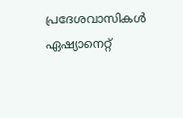പ്രദേശവാസികൾ ഏഷ്യാനെറ്റ്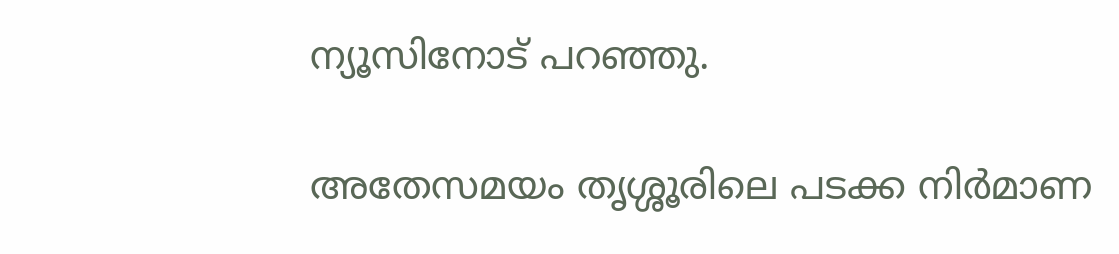ന്യൂസിനോട് പറഞ്ഞു.

അതേസമയം തൃശ്ശൂരിലെ പടക്ക നിർമാണ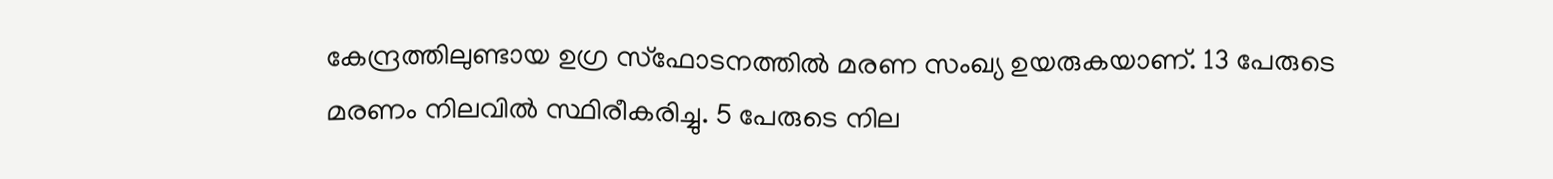കേന്ദ്രത്തിലുണ്ടായ ഉഗ്ര സ്ഫോടനത്തിൽ മരണ സംഖ്യ ഉയരുകയാണ്. 13 പേരുടെ മരണം നിലവിൽ സ്ഥിരീകരിച്ചു. 5 പേരുടെ നില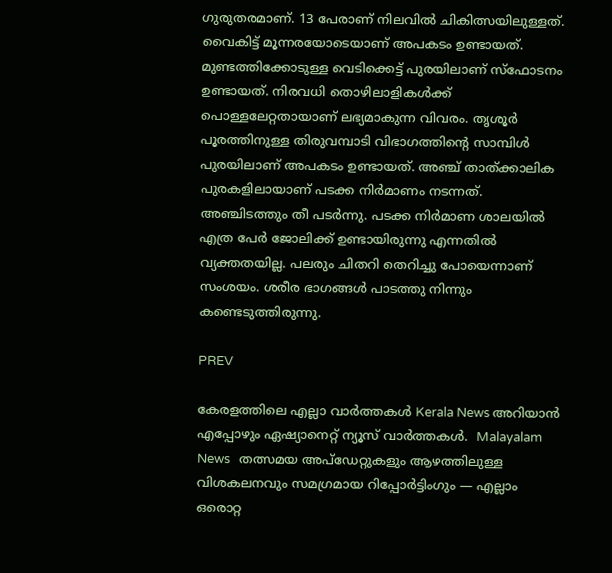ഗുരുതരമാണ്. 13 പേരാണ് നിലവിൽ ചികിത്സയിലുള്ളത്. വൈകിട്ട് മൂന്നരയോടെയാണ് അപകടം ഉണ്ടായത്. മുണ്ടത്തിക്കോടുള്ള വെടിക്കെട്ട് പുരയിലാണ് സ്ഫോടനം ഉണ്ടായത്. നിരവധി തൊഴിലാളികൾക്ക് പൊള്ളലേറ്റതായാണ് ലഭ്യമാകുന്ന വിവരം. തൃശൂർ പൂരത്തിനുള്ള തിരുവമ്പാടി വിഭാഗത്തിന്റെ സാമ്പിൾ പുരയിലാണ് അപകടം ഉണ്ടായത്. അഞ്ച് താത്ക്കാലിക പുരകളിലായാണ് പടക്ക നിർമാണം നടന്നത്. അഞ്ചിടത്തും തീ പടർന്നു. പടക്ക നിർമാണ ശാലയിൽ എത്ര പേർ ജോലിക്ക് ഉണ്ടായിരുന്നു എന്നതിൽ വ്യക്തതയില്ല. പലരും ചിതറി തെറിച്ചു പോയെന്നാണ് സംശയം. ശരീര ഭാഗങ്ങൾ പാടത്തു നിന്നും കണ്ടെടുത്തിരുന്നു.

PREV

കേരളത്തിലെ എല്ലാ വാർത്തകൾ Kerala News അറിയാൻ  എപ്പോഴും ഏഷ്യാനെറ്റ് ന്യൂസ് വാർത്തകൾ.  Malayalam News   തത്സമയ അപ്‌ഡേറ്റുകളും ആഴത്തിലുള്ള വിശകലനവും സമഗ്രമായ റിപ്പോർട്ടിംഗും — എല്ലാം ഒരൊറ്റ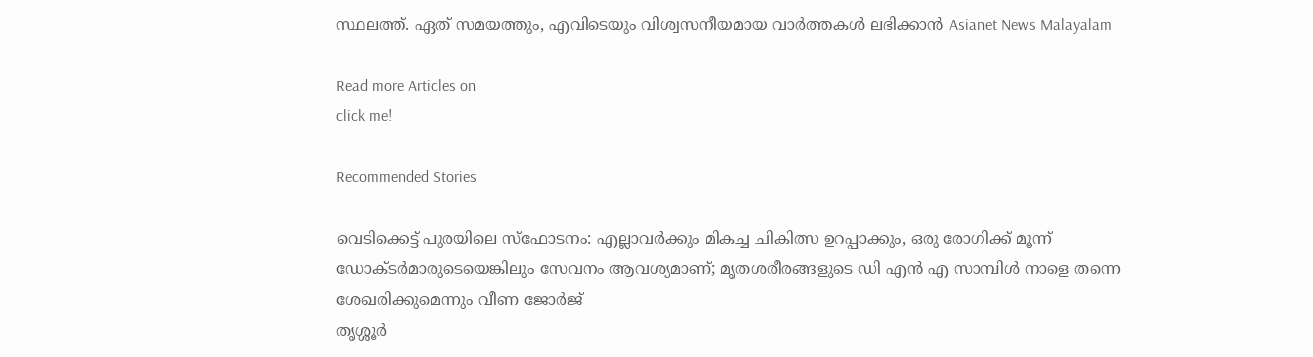സ്ഥലത്ത്. ഏത് സമയത്തും, എവിടെയും വിശ്വസനീയമായ വാർത്തകൾ ലഭിക്കാൻ Asianet News Malayalam

Read more Articles on
click me!

Recommended Stories

വെടിക്കെട്ട് പുരയിലെ സ്ഫോടനം: എല്ലാവർക്കും മികച്ച ചികിത്സ ഉറപ്പാക്കും, ഒരു രോഗിക്ക് മൂന്ന് ഡോക്ടർമാരുടെയെങ്കിലും സേവനം ആവശ്യമാണ്; മൃതശരീരങ്ങളുടെ ഡി എൻ എ സാമ്പിൾ നാളെ തന്നെ ശേഖരിക്കുമെന്നും വീണ ജോർജ്
തൃശ്ശൂർ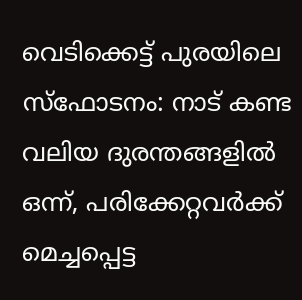വെടിക്കെട്ട് പുരയിലെ സ്ഫോടനം: നാട് കണ്ട വലിയ ദുരന്തങ്ങളിൽ ഒന്ന്, പരിക്കേറ്റവർക്ക് മെച്ചപ്പെട്ട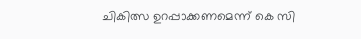ചികിത്സ ഉറപ്പാക്കണമെന്ന് കെ സി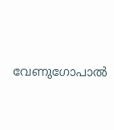വേണുഗോപാൽ